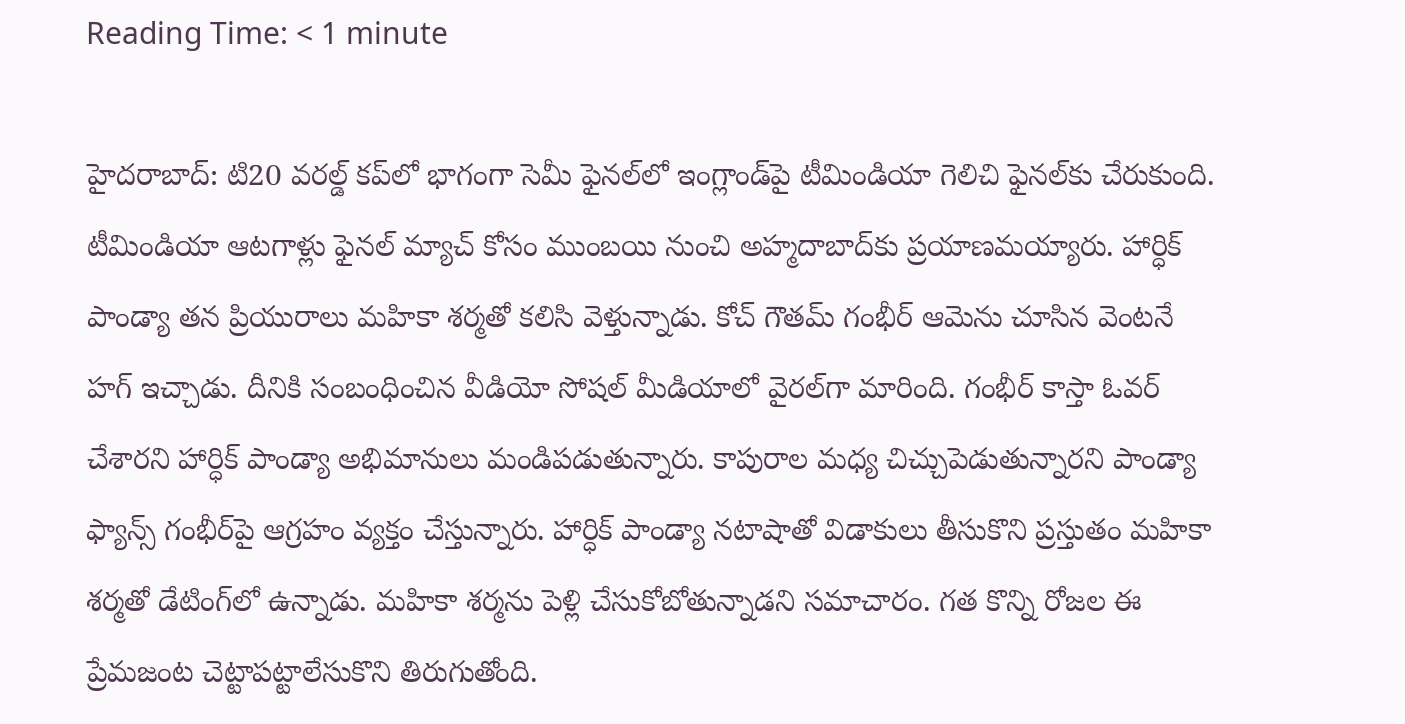Reading Time: < 1 minute

హైదరాబాద్: టి20 వరల్డ్ కప్‌లో భాగంగా సెమీ ఫైనల్‌లో ఇంగ్లాండ్‌పై టీమిండియా గెలిచి ఫైనల్‌కు చేరుకుంది. టీమిండియా ఆటగాళ్లు ఫైనల్ మ్యాచ్ కోసం ముంబయి నుంచి అహ్మదాబాద్‌కు ప్రయాణమయ్యారు. హార్ధిక్ పాండ్యా తన ప్రియురాలు మహికా శర్మతో కలిసి వెళ్తున్నాడు. కోచ్ గౌతమ్ గంభీర్ ఆమెను చూసిన వెంటనే హగ్ ఇచ్చాడు. దీనికి సంబంధించిన వీడియో సోషల్ మీడియాలో వైరల్‌గా మారింది. గంభీర్ కాస్తా ఓవర్ చేశారని హార్ధిక్ పాండ్యా అభిమానులు మండిపడుతున్నారు. కాపురాల మధ్య చిచ్చుపెడుతున్నారని పాండ్యా ఫ్యాన్స్ గంభీర్‌పై ఆగ్రహం వ్యక్తం చేస్తున్నారు. హార్ధిక్ పాండ్యా నటాషాతో విడాకులు తీసుకొని ప్రస్తుతం మహికా శర్మతో డేటింగ్‌లో ఉన్నాడు. మహికా శర్మను పెళ్లి చేసుకోబోతున్నాడని సమాచారం. గత కొన్ని రోజల ఈ ప్రేమజంట చెట్టాపట్టాలేసుకొని తిరుగుతోంది.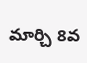మార్చి 8వ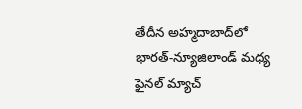తేదీన అహ్మదాబాద్‌లో భారత్-న్యూజిలాండ్ మధ్య ఫైనల్ మ్యాచ్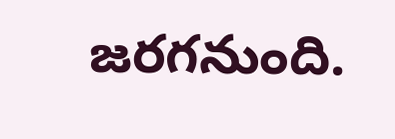జరగనుంది.